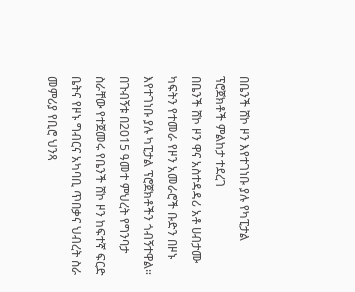በቤንች ሸኮ ዞን እየተገነቡ ያሉ የካፒታል ፕሮጀክቶች ምልከታ ተደረገ
በቤንች ሸኮ ዞን ዋና አስተዳዳሪ አቶ ሀብታሙ ካፍትን የተመራ የዞን አመራሮች ቡድን በዞኑ እየተገነቡ ያሉ ካፒታል ፕሮጀክቶችን ጎብኝተዋል። በጉብኝቱ በ2015 ዓመተ ምህረት የግንባታ ስራቸው የተጀመሩ የቤንች ሸኮ ዞን ከፍተኛ ፍርድ ቤትና የዞኑ ግብርና አካባቢ ጥበቃና ህብረት ስራ መምሪያ የቢሮ ህንጻ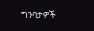ግንባታዎች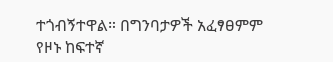ተጎብኝተዋል። በግንባታዎች አፈፃፀምም የዞኑ ከፍተኛ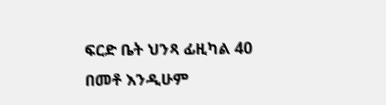ፍርድ ቤት ህንጻ ፊዚካል 40 በመቶ እንዲሁም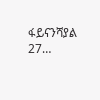ፋይናንሻያል 27…